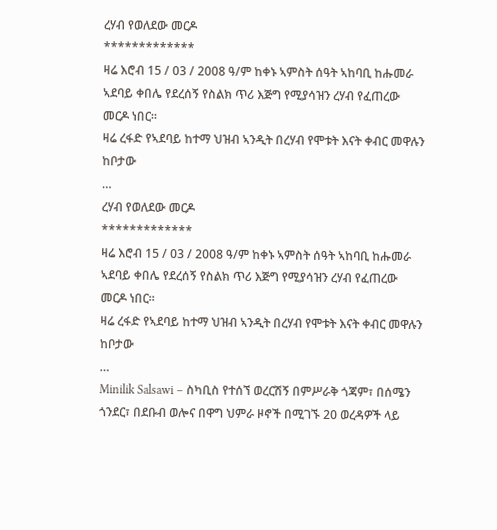ረሃብ የወለደው መርዶ
*************
ዛሬ እሮብ 15 / 03 / 2008 ዓ/ም ከቀኑ ኣምስት ሰዓት ኣከባቢ ከሑመራ ኣደባይ ቀበሌ የደረሰኝ የስልክ ጥሪ እጅግ የሚያሳዝን ረሃብ የፈጠረው መርዶ ነበር።
ዛሬ ረፋድ የኣደባይ ከተማ ህዝብ ኣንዲት በረሃብ የሞቱት እናት ቀብር መዋሉን ከቦታው
…
ረሃብ የወለደው መርዶ
*************
ዛሬ እሮብ 15 / 03 / 2008 ዓ/ም ከቀኑ ኣምስት ሰዓት ኣከባቢ ከሑመራ ኣደባይ ቀበሌ የደረሰኝ የስልክ ጥሪ እጅግ የሚያሳዝን ረሃብ የፈጠረው መርዶ ነበር።
ዛሬ ረፋድ የኣደባይ ከተማ ህዝብ ኣንዲት በረሃብ የሞቱት እናት ቀብር መዋሉን ከቦታው
…
Minilik Salsawi – ስካቢስ የተሰኘ ወረርሽኝ በምሥራቅ ጎጃም፣ በሰሜን ጎንደር፣ በደቡብ ወሎና በዋግ ህምራ ዞኖች በሚገኙ 20 ወረዳዎች ላይ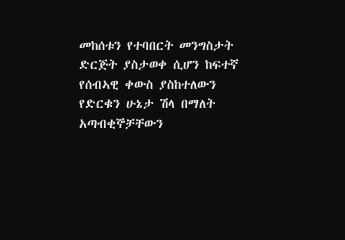መከሰቱን የተባበርት መንግስታት ድርጅት ያስታወቀ ሲሆን ከፍተኛ የሰብኣዊ ቀውስ ያስከተለውን የድርቁን ሁኔታ ሽላ በማለት አጣብቂኞቻቸውን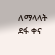ለማላላት ደፋ ቀና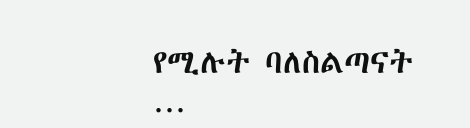የሚሉት ባለስልጣናት
…